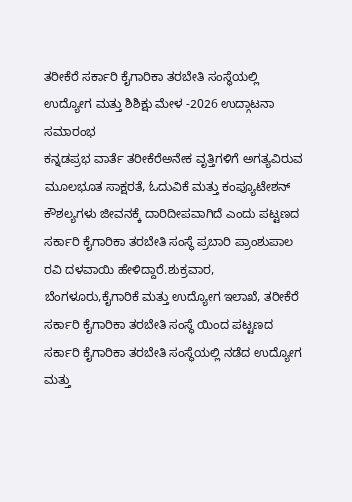ತರೀಕೆರೆ ಸರ್ಕಾರಿ ಕೈಗಾರಿಕಾ ತರಬೇತಿ ಸಂಸ್ಥೆಯಲ್ಲಿ ಉದ್ಯೋಗ ಮತ್ತು ಶಿಶಿಕ್ಷು ಮೇಳ -2026 ಉದ್ಗಾಟನಾ ಸಮಾರಂಭ
ಕನ್ನಡಪ್ರಭ ವಾರ್ತೆ ತರೀಕೆರೆಅನೇಕ ವೃತ್ತಿಗಳಿಗೆ ಅಗತ್ಯವಿರುವ ಮೂಲಭೂತ ಸಾಕ್ಷರತೆ, ಓದುವಿಕೆ ಮತ್ತು ಕಂಪ್ಯೂಟೇಶನ್ ಕೌಶಲ್ಯಗಳು ಜೀವನಕ್ಕೆ ದಾರಿದೀಪವಾಗಿದೆ ಎಂದು ಪಟ್ಟಣದ ಸರ್ಕಾರಿ ಕೈಗಾರಿಕಾ ತರಬೇತಿ ಸಂಸ್ಥೆ ಪ್ರಬಾರಿ ಪ್ರಾಂಶುಪಾಲ ರವಿ ದಳವಾಯಿ ಹೇಳಿದ್ದಾರೆ.ಶುಕ್ರವಾರ, ಬೆಂಗಳೂರು,ಕೈಗಾರಿಕೆ ಮತ್ತು ಉದ್ಯೋಗ ಇಲಾಖೆ, ತರೀಕೆರೆ ಸರ್ಕಾರಿ ಕೈಗಾರಿಕಾ ತರಬೇತಿ ಸಂಸ್ಥೆ ಯಿಂದ ಪಟ್ಟಣದ ಸರ್ಕಾರಿ ಕೈಗಾರಿಕಾ ತರಬೇತಿ ಸಂಸ್ಥೆಯಲ್ಲಿ ನಡೆದ ಉದ್ಯೋಗ ಮತ್ತು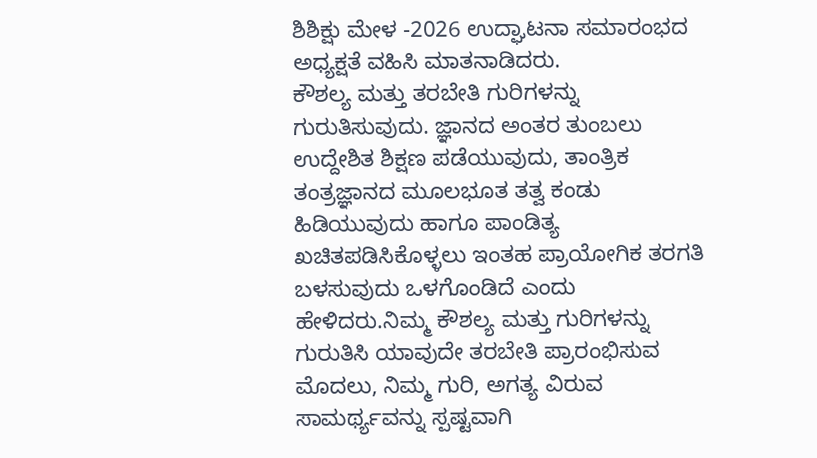ಶಿಶಿಕ್ಷು ಮೇಳ -2026 ಉದ್ಘಾಟನಾ ಸಮಾರಂಭದ ಅಧ್ಯಕ್ಷತೆ ವಹಿಸಿ ಮಾತನಾಡಿದರು.
ಕೌಶಲ್ಯ ಮತ್ತು ತರಬೇತಿ ಗುರಿಗಳನ್ನು ಗುರುತಿಸುವುದು. ಜ್ಞಾನದ ಅಂತರ ತುಂಬಲು ಉದ್ದೇಶಿತ ಶಿಕ್ಷಣ ಪಡೆಯುವುದು, ತಾಂತ್ರಿಕ ತಂತ್ರಜ್ಞಾನದ ಮೂಲಭೂತ ತತ್ವ ಕಂಡು ಹಿಡಿಯುವುದು ಹಾಗೂ ಪಾಂಡಿತ್ಯ ಖಚಿತಪಡಿಸಿಕೊಳ್ಳಲು ಇಂತಹ ಪ್ರಾಯೋಗಿಕ ತರಗತಿ ಬಳಸುವುದು ಒಳಗೊಂಡಿದೆ ಎಂದು ಹೇಳಿದರು.ನಿಮ್ಮ ಕೌಶಲ್ಯ ಮತ್ತು ಗುರಿಗಳನ್ನು ಗುರುತಿಸಿ ಯಾವುದೇ ತರಬೇತಿ ಪ್ರಾರಂಭಿಸುವ ಮೊದಲು, ನಿಮ್ಮ ಗುರಿ, ಅಗತ್ಯ ವಿರುವ ಸಾಮರ್ಥ್ಯವನ್ನು ಸ್ಪಷ್ಟವಾಗಿ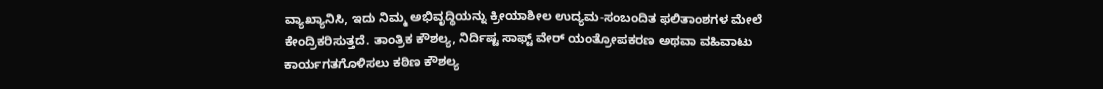ವ್ಯಾಖ್ಯಾನಿಸಿ, ಇದು ನಿಮ್ಮ ಅಭಿವೃದ್ಧಿಯನ್ನು ಕ್ರೀಯಾಶೀಲ ಉದ್ಯಮ-ಸಂಬಂದಿತ ಫಲಿತಾಂಶಗಳ ಮೇಲೆ ಕೇಂದ್ರಿಕರಿಸುತ್ತದೆ. ತಾಂತ್ರಿಕ ಕೌಶಲ್ಯ, ನಿರ್ದಿಷ್ಟ ಸಾಫ್ಟ್ ವೇರ್ ಯಂತ್ರೋಪಕರಣ ಅಥವಾ ವಹಿವಾಟು ಕಾರ್ಯಗತಗೊಳಿಸಲು ಕಠಿಣ ಕೌಶಲ್ಯ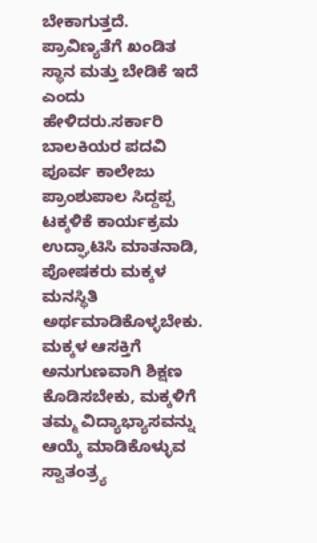ಬೇಕಾಗುತ್ತದೆ. ಪ್ರಾವಿಣ್ಯತೆಗೆ ಖಂಡಿತ ಸ್ಥಾನ ಮತ್ತು ಬೇಡಿಕೆ ಇದೆ ಎಂದು ಹೇಳಿದರು.ಸರ್ಕಾರಿ ಬಾಲಕಿಯರ ಪದವಿ ಪೂರ್ವ ಕಾಲೇಜು ಪ್ರಾಂಶುಪಾಲ ಸಿದ್ದಪ್ಪ ಟಕ್ಕಳಿಕೆ ಕಾರ್ಯಕ್ರಮ ಉದ್ಘಾಟಿಸಿ ಮಾತನಾಡಿ, ಪೋಷಕರು ಮಕ್ಕಳ ಮನಸ್ಥಿತಿ ಅರ್ಥಮಾಡಿಕೊಳ್ಳಬೇಕು. ಮಕ್ಕಳ ಆಸಕ್ತಿಗೆ ಅನುಗುಣವಾಗಿ ಶಿಕ್ಷಣ ಕೊಡಿಸಬೇಕು, ಮಕ್ಕಳಿಗೆ ತಮ್ಮ ವಿದ್ಯಾಭ್ಯಾಸವನ್ನು ಆಯ್ಕೆ ಮಾಡಿಕೊಳ್ಳುವ ಸ್ವಾತಂತ್ರ್ಯ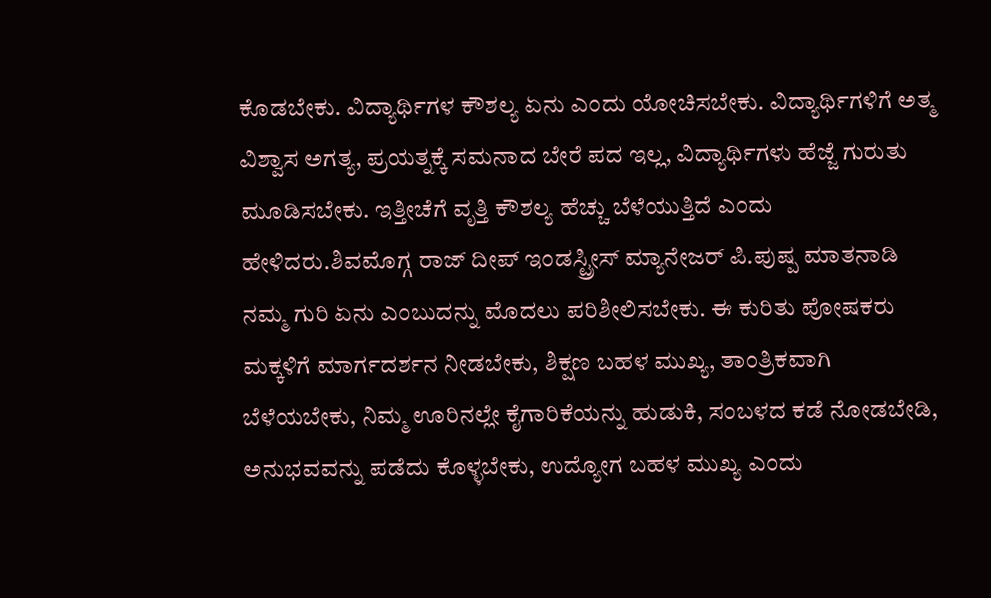ಕೊಡಬೇಕು. ವಿದ್ಯಾರ್ಥಿಗಳ ಕೌಶಲ್ಯ ಏನು ಎಂದು ಯೋಚಿಸಬೇಕು. ವಿದ್ಯಾರ್ಥಿಗಳಿಗೆ ಅತ್ಮ ವಿಶ್ವಾಸ ಅಗತ್ಯ, ಪ್ರಯತ್ನಕ್ಕೆ ಸಮನಾದ ಬೇರೆ ಪದ ಇಲ್ಲ, ವಿದ್ಯಾರ್ಥಿಗಳು ಹೆಜ್ಜೆ ಗುರುತು ಮೂಡಿಸಬೇಕು. ಇತ್ತೀಚೆಗೆ ವೃತ್ತಿ ಕೌಶಲ್ಯ ಹೆಚ್ಚು ಬೆಳೆಯುತ್ತಿದೆ ಎಂದು ಹೇಳಿದರು.ಶಿವಮೊಗ್ಗ ರಾಜ್ ದೀಪ್ ಇಂಡಸ್ಟ್ರೀಸ್ ಮ್ಯಾನೇಜರ್ ಪಿ.ಪುಷ್ಪ ಮಾತನಾಡಿ ನಮ್ಮ ಗುರಿ ಏನು ಎಂಬುದನ್ನು ಮೊದಲು ಪರಿಶೀಲಿಸಬೇಕು. ಈ ಕುರಿತು ಪೋಷಕರು ಮಕ್ಕಳಿಗೆ ಮಾರ್ಗದರ್ಶನ ನೀಡಬೇಕು, ಶಿಕ್ಷಣ ಬಹಳ ಮುಖ್ಯ, ತಾಂತ್ರಿಕವಾಗಿ ಬೆಳೆಯಬೇಕು, ನಿಮ್ಮ ಊರಿನಲ್ಲೇ ಕೈಗಾರಿಕೆಯನ್ನು ಹುಡುಕಿ, ಸಂಬಳದ ಕಡೆ ನೋಡಬೇಡಿ, ಅನುಭವವನ್ನು ಪಡೆದು ಕೊಳ್ಳಬೇಕು, ಉದ್ಯೋಗ ಬಹಳ ಮುಖ್ಯ ಎಂದು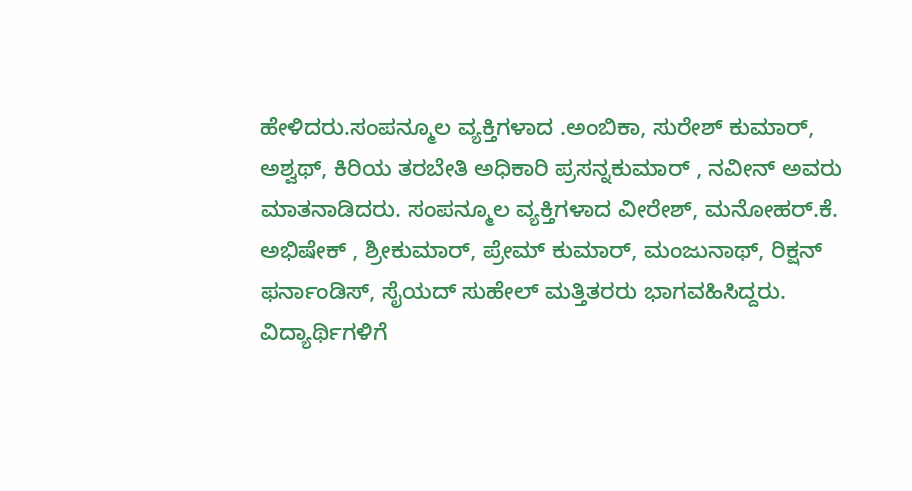ಹೇಳಿದರು.ಸಂಪನ್ಮೂಲ ವ್ಯಕ್ತಿಗಳಾದ .ಅಂಬಿಕಾ, ಸುರೇಶ್ ಕುಮಾರ್, ಅಶ್ವಥ್, ಕಿರಿಯ ತರಬೇತಿ ಅಧಿಕಾರಿ ಪ್ರಸನ್ನಕುಮಾರ್ , ನವೀನ್ ಅವರು ಮಾತನಾಡಿದರು. ಸಂಪನ್ಮೂಲ ವ್ಯಕ್ತಿಗಳಾದ ವೀರೇಶ್, ಮನೋಹರ್.ಕೆ. ಅಭಿಷೇಕ್ , ಶ್ರೀಕುಮಾರ್, ಪ್ರೇಮ್ ಕುಮಾರ್, ಮಂಜುನಾಥ್, ರಿಕ್ಷನ್ ಫರ್ನಾಂಡಿಸ್, ಸೈಯದ್ ಸುಹೇಲ್ ಮತ್ತಿತರರು ಭಾಗವಹಿಸಿದ್ದರು. ವಿದ್ಯಾರ್ಥಿಗಳಿಗೆ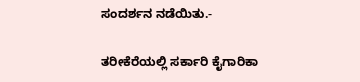ಸಂದರ್ಶನ ನಡೆಯಿತು.-

ತರೀಕೆರೆಯಲ್ಲಿ ಸರ್ಕಾರಿ ಕೈಗಾರಿಕಾ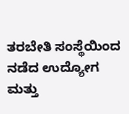ತರಬೇತಿ ಸಂಸ್ಥೆಯಿಂದ ನಡೆದ ಉದ್ಯೋಗ ಮತ್ತು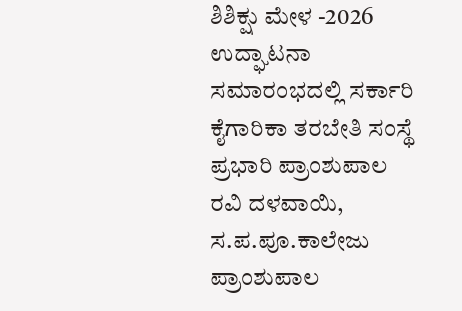ಶಿಶಿಕ್ಷು ಮೇಳ -2026 ಉದ್ಘಾಟನಾ ಸಮಾರಂಭದಲ್ಲಿ ಸರ್ಕಾರಿ ಕೈಗಾರಿಕಾ ತರಬೇತಿ ಸಂಸ್ಥೆ ಪ್ರಭಾರಿ ಪ್ರಾಂಶುಪಾಲ ರವಿ ದಳವಾಯಿ, ಸ.ಪ.ಪೂ.ಕಾಲೇಜು ಪ್ರಾಂಶುಪಾಲ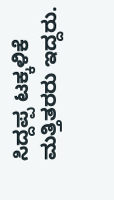ಸಿದ್ದಪ್ಪ ಟಕ್ಕಳಿಕೆ ಮತ್ತಿತರರು ಇದ್ದರು.